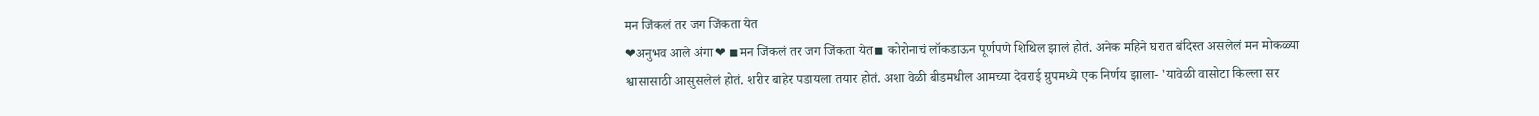मन जिंकलं तर जग जिंकता येत
❤अनुभव आले अंगा❤ ◾मन जिंकलं तर जग जिंकता येत◾ कोरोनाचं लॉकडाऊन पूर्णपणे शिथिल झालं होतं. अनेक महिने घरात बंदिस्त असलेलं मन मोकळ्या श्वासासाठी आसुसलेलं होतं. शरीर बाहेर पडायला तयार होतं. अशा वेळी बीडमधील आमच्या देवराई ग्रुपमध्ये एक निर्णय झाला- 'यावेळी वासोटा किल्ला सर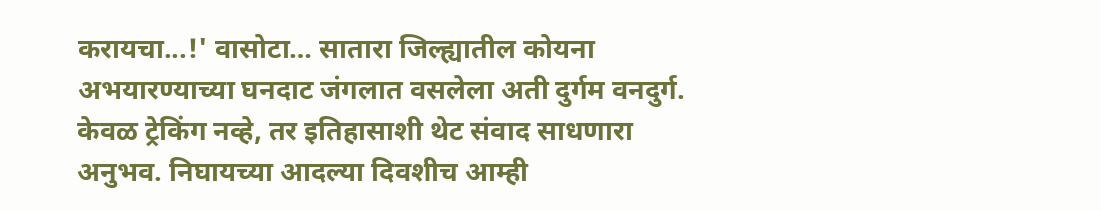करायचा...!' वासोटा… सातारा जिल्ह्यातील कोयना अभयारण्याच्या घनदाट जंगलात वसलेला अती दुर्गम वनदुर्ग. केवळ ट्रेकिंग नव्हे, तर इतिहासाशी थेट संवाद साधणारा अनुभव. निघायच्या आदल्या दिवशीच आम्ही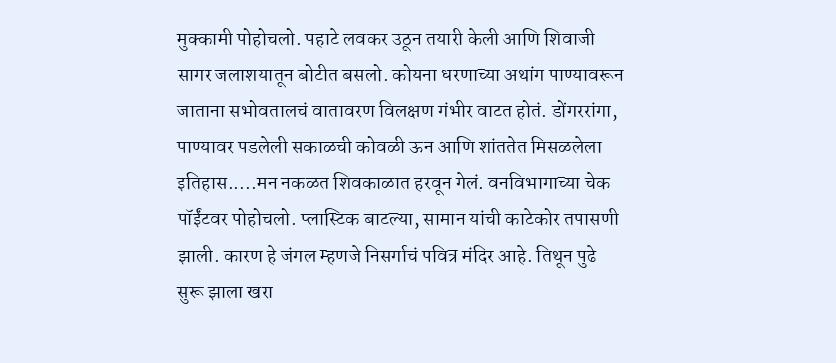मुक्कामी पोहोचलो. पहाटे लवकर उठून तयारी केली आणि शिवाजी सागर जलाशयातून बोटीत बसलो. कोयना धरणाच्या अथांग पाण्यावरून जाताना सभोवतालचं वातावरण विलक्षण गंभीर वाटत होतं. डोंगररांगा, पाण्यावर पडलेली सकाळची कोवळी ऊन आणि शांततेत मिसळलेला इतिहास.....मन नकळत शिवकाळात हरवून गेलं. वनविभागाच्या चेक पॉईंटवर पोहोचलो. प्लास्टिक बाटल्या, सामान यांची काटेकोर तपासणी झाली. कारण हे जंगल म्हणजे निसर्गाचं पवित्र मंदिर आहे. तिथून पुढे सुरू झाला खरा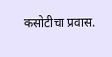कसोटीचा प्रवास.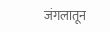जंगलातून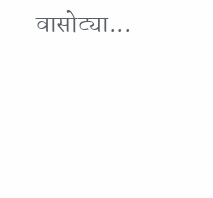वासोट्या...